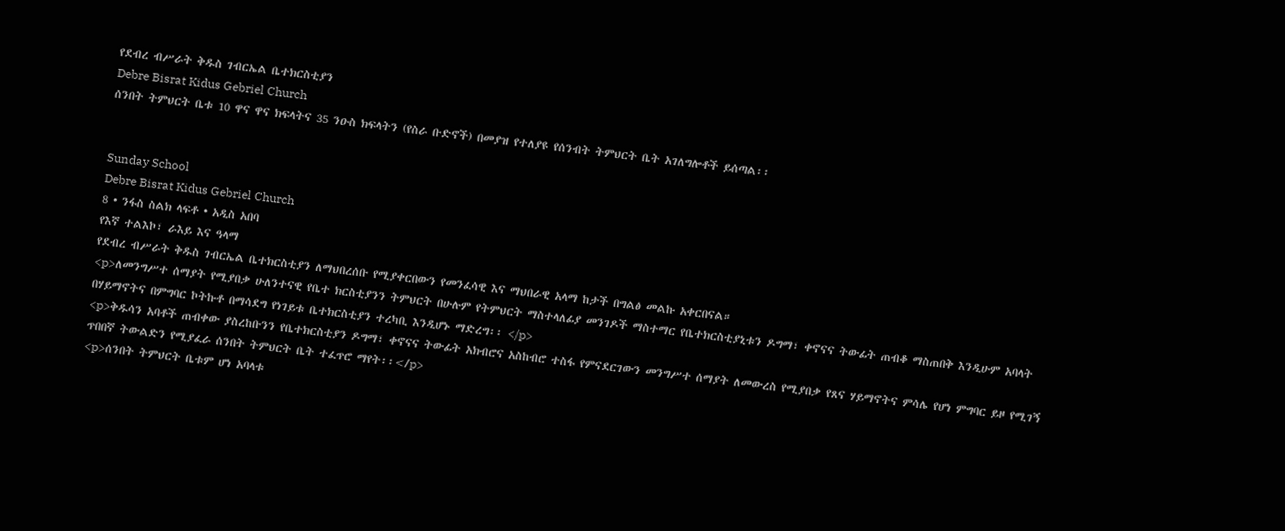የደብረ ብሥራት ቅዱስ ገብርኤል ቤተክርስቲያን
Debre Bisrat Kidus Gebriel Church
ሰንበት ትምህርት ቤቱ 10 ዋና ዋና ክፍላትና 35 ንዑስ ክፍላትን (የስራ ቡድኖች) በመያዝ የተለያዩ የሰንብት ትምህርት ቤት አገለግሎቶች ይሰጣል፡፡


Sunday School
Debre Bisrat Kidus Gebriel Church
8 • ንፋስ ስልክ ላፍቶ • አዲስ አበባ
የእኛ ተልእኮ፣ ራእይ እና ዓላማ
የደብረ ብሥራት ቅዱስ ገብርኤል ቤተክርስቲያን ለማህበረሰቡ የሚያቀርበውን የመንፈሳዊ እና ማህበራዊ አላማ ከታች በግልፅ መልኩ አቀርበናል።
<p>ለመንግሥተ ሰማያት የሚያበቃ ሁለንተናዊ የቤተ ክርስቲያንን ትምህርት በሁሉም የትምህርት ማስተላለፊያ መንገዶች ማስተማር የቤተክርስቲያኒቱን ዶግማ፣ ቀኖናና ትውፊት ጠብቆ ማስጠበቅ እንዲሁም አባላት በሃይማኖትና በምግባር ኮትኩቶ በማሳደግ የነገይቱ ቤተክርስቲያን ተረካቢ እንዲሆኑ ማድረግ፡፡ </p>
<p>ቅዱሳን አባቶች ጠብቀው ያስረከቡንን የቤተክርስቲያን ዶግማ፣ ቀኖናና ትውፊት አክብሮና አስከብሮ ተስፋ የምናደርገውን መንግሥተ ሰማያት ለመውረስ የሚያበቃ የጸና ሃይማኖትና ምሳሌ የሆነ ምግባር ይዞ የሚገኝ ጥበበኛ ትውልድን የሚያፈራ ሰንበት ትምህርት ቤት ተፈጥሮ ማየት፡፡</p>
<p>ሰንበት ትምህርት ቤቱም ሆነ አባላቱ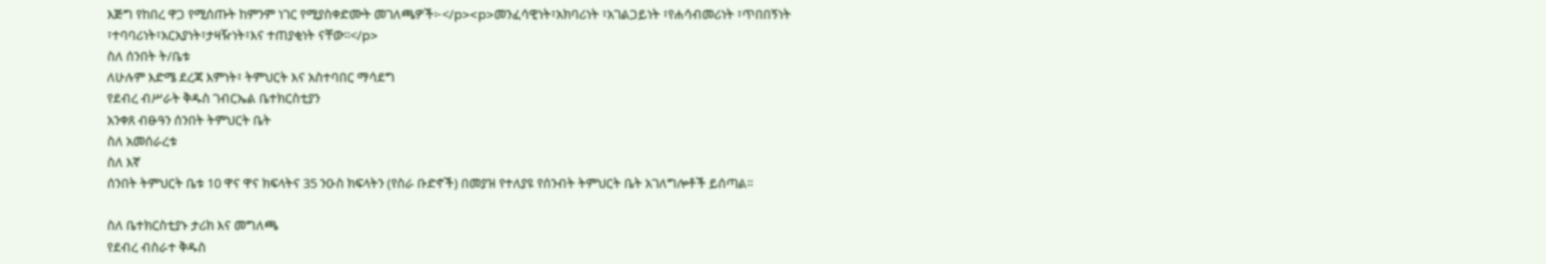እጅግ የከበረ ዋጋ የሚሰጡት ከምንም ነገር የሚያስቀድሙት መገለጫዎች፦</p><p>መንፈሳዊነት፣አክባሪነት ፣አገልጋይነት ፣የሐሳብመሪነት ፣ጥበበኝነት ፣ተባባሪነት፣አርአያነት፣ታዛዥነት፣እና ተጠያቂነት ናቸው፡፡</p>
ስለ ሰንበት ት/ቤቱ
ለሁሉም እድሜ ደረጃ እምነት፣ ትምህርት እና አስተባበር ማሳደግ
የደብረ ብሥራት ቅዱስ ገብርኤል ቤተክርስቲያን
አንቀጸ ብፁዓን ሰንበት ትምህርት ቤት
ስለ አመሰራረቱ
ስለ እኛ
ሰንበት ትምህርት ቤቱ 10 ዋና ዋና ክፍላትና 35 ንዑስ ክፍላትን (የስራ ቡድኖች) በመያዝ የተለያዩ የሰንብት ትምህርት ቤት አገለግሎቶች ይሰጣል፡፡

ስለ ቤተክርስቲያኑ ታሪክ እና መግለጫ
የደብረ ብስራተ ቅዱስ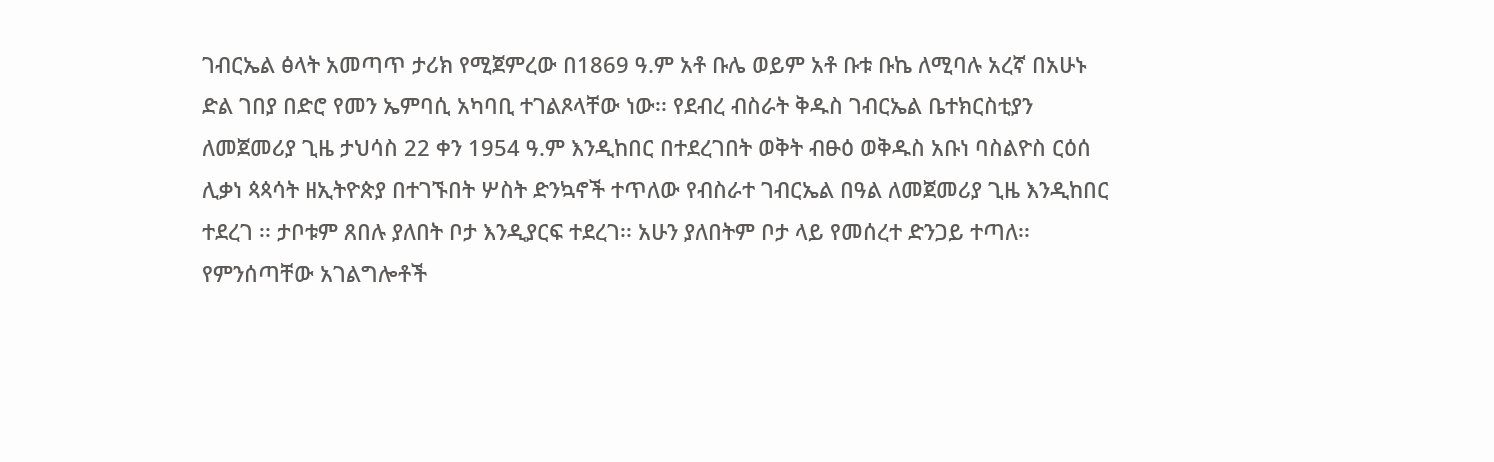ገብርኤል ፅላት አመጣጥ ታሪክ የሚጀምረው በ1869 ዓ.ም አቶ ቡሌ ወይም አቶ ቡቱ ቡኬ ለሚባሉ አረኛ በአሁኑ ድል ገበያ በድሮ የመን ኤምባሲ አካባቢ ተገልጾላቸው ነው፡፡ የደብረ ብስራት ቅዱስ ገብርኤል ቤተክርስቲያን ለመጀመሪያ ጊዜ ታህሳስ 22 ቀን 1954 ዓ.ም እንዲከበር በተደረገበት ወቅት ብፁዕ ወቅዱስ አቡነ ባስልዮስ ርዕሰ ሊቃነ ጳጳሳት ዘኢትዮጵያ በተገኙበት ሦስት ድንኳኖች ተጥለው የብስራተ ገብርኤል በዓል ለመጀመሪያ ጊዜ እንዲከበር ተደረገ ፡፡ ታቦቱም ጸበሉ ያለበት ቦታ እንዲያርፍ ተደረገ፡፡ አሁን ያለበትም ቦታ ላይ የመሰረተ ድንጋይ ተጣለ፡፡
የምንሰጣቸው አገልግሎቶች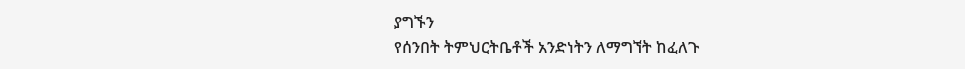ያግኙን
የሰንበት ትምህርትቤቶች አንድነትን ለማግኘት ከፈለጉ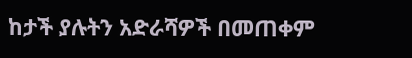ከታች ያሉትን አድራሻዎች በመጠቀም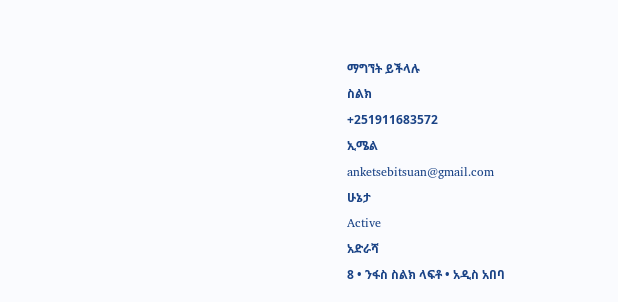ማግኘት ይችላሉ
ስልክ
+251911683572
ኢሜል
anketsebitsuan@gmail.com
ሁኔታ
Active
አድራሻ
8 • ንፋስ ስልክ ላፍቶ • አዲስ አበባ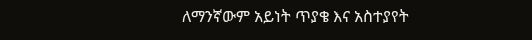ለማንኛውም አይነት ጥያቄ እና አስተያየት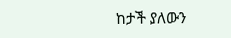ከታች ያለውን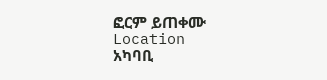ፎርም ይጠቀሙ
Location
አካባቢ